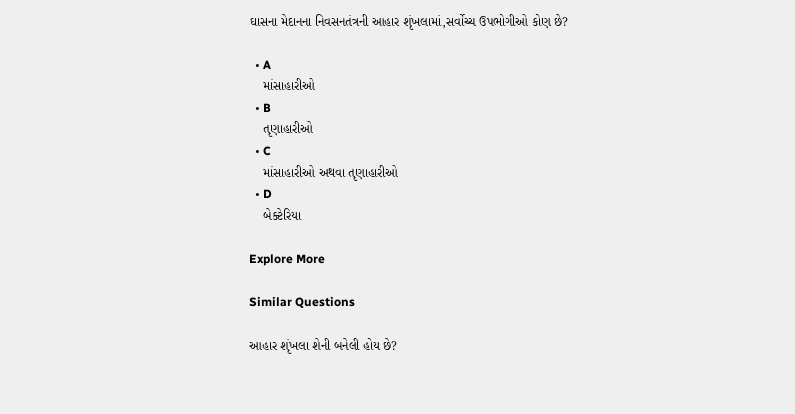ઘાસના મેદાનના નિવસનતંત્રની આહાર શૃંખલામાં,સર્વોચ્ચ ઉપભોગીઓ કોણ છે?

  • A
    માંસાહારીઓ
  • B
    તૃણાહારીઓ
  • C
    માંસાહારીઓ અથવા તૃણાહારીઓ
  • D
    બેક્ટેરિયા

Explore More

Similar Questions

આહાર શૃંખલા શેની બનેલી હોય છે?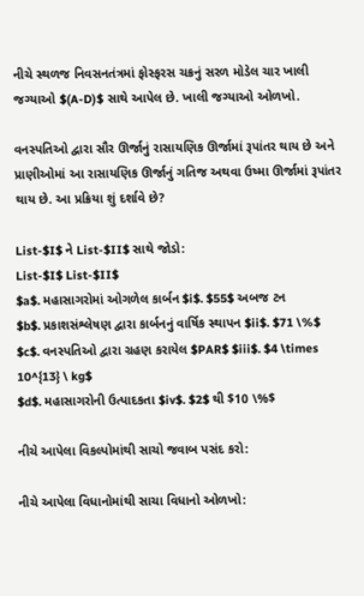નીચે સ્થળજ નિવસનતંત્રમાં ફોસ્ફરસ ચક્રનું સરળ મોડેલ ચાર ખાલી જગ્યાઓ $(A-D)$ સાથે આપેલ છે. ખાલી જગ્યાઓ ઓળખો.

વનસ્પતિઓ દ્વારા સૌર ઊર્જાનું રાસાયણિક ઊર્જામાં રૂપાંતર થાય છે અને પ્રાણીઓમાં આ રાસાયણિક ઊર્જાનું ગતિજ અથવા ઉષ્મા ઊર્જામાં રૂપાંતર થાય છે. આ પ્રક્રિયા શું દર્શાવે છે?

List-$I$ ને List-$II$ સાથે જોડો:
List-$I$ List-$II$
$a$. મહાસાગરોમાં ઓગળેલ કાર્બન $i$. $55$ અબજ ટન
$b$. પ્રકાશસંશ્લેષણ દ્વારા કાર્બનનું વાર્ષિક સ્થાપન $ii$. $71 \%$
$c$. વનસ્પતિઓ દ્વારા ગ્રહણ કરાયેલ $PAR$ $iii$. $4 \times 10^{13} \ kg$
$d$. મહાસાગરોની ઉત્પાદકતા $iv$. $2$ થી $10 \%$

નીચે આપેલા વિકલ્પોમાંથી સાચો જવાબ પસંદ કરો:

નીચે આપેલા વિધાનોમાંથી સાચા વિધાનો ઓળખો: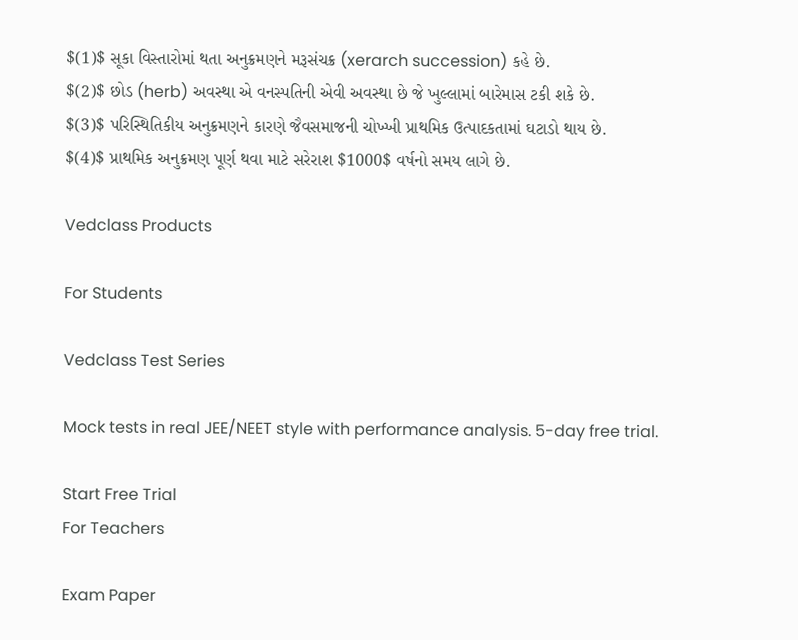$(1)$ સૂકા વિસ્તારોમાં થતા અનુક્રમણને મરૂસંચક્ર (xerarch succession) કહે છે.
$(2)$ છોડ (herb) અવસ્થા એ વનસ્પતિની એવી અવસ્થા છે જે ખુલ્લામાં બારેમાસ ટકી શકે છે.
$(3)$ પરિસ્થિતિકીય અનુક્રમણને કારણે જૈવસમાજની ચોખ્ખી પ્રાથમિક ઉત્પાદકતામાં ઘટાડો થાય છે.
$(4)$ પ્રાથમિક અનુક્રમણ પૂર્ણ થવા માટે સરેરાશ $1000$ વર્ષનો સમય લાગે છે.

Vedclass Products

For Students

Vedclass Test Series

Mock tests in real JEE/NEET style with performance analysis. 5-day free trial.

Start Free Trial
For Teachers

Exam Paper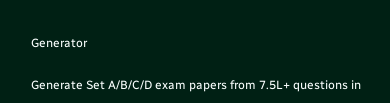Generator

Generate Set A/B/C/D exam papers from 7.5L+ questions in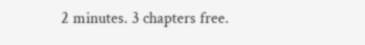2 minutes. 3 chapters free.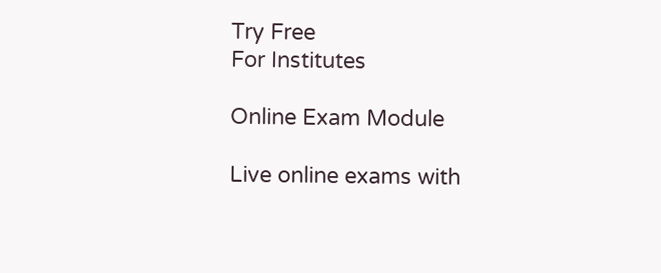Try Free
For Institutes

Online Exam Module

Live online exams with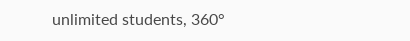unlimited students, 360°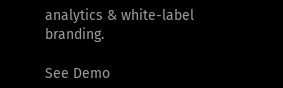analytics & white-label branding.

See Demo